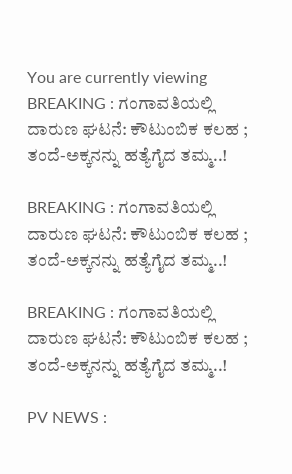You are currently viewing BREAKING : ಗಂಗಾವತಿಯಲ್ಲಿ ದಾರುಣ ಘಟನೆ: ಕೌಟುಂಬಿಕ ಕಲಹ ; ತಂದೆ-ಅಕ್ಕನನ್ನು ಹತ್ಯೆಗೈದ ತಮ್ಮ..!

BREAKING : ಗಂಗಾವತಿಯಲ್ಲಿ ದಾರುಣ ಘಟನೆ: ಕೌಟುಂಬಿಕ ಕಲಹ ; ತಂದೆ-ಅಕ್ಕನನ್ನು ಹತ್ಯೆಗೈದ ತಮ್ಮ..!

BREAKING : ಗಂಗಾವತಿಯಲ್ಲಿ ದಾರುಣ ಘಟನೆ: ಕೌಟುಂಬಿಕ ಕಲಹ ; ತಂದೆ-ಅಕ್ಕನನ್ನು ಹತ್ಯೆಗೈದ ತಮ್ಮ..!

PV NEWS :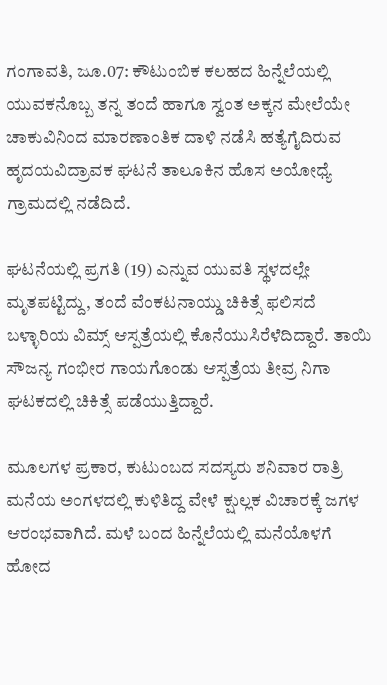ಗಂಗಾವತಿ, ಜೂ.07: ಕೌಟುಂಬಿಕ ಕಲಹದ ಹಿನ್ನೆಲೆಯಲ್ಲಿ ಯುವಕನೊಬ್ಬ ತನ್ನ ತಂದೆ ಹಾಗೂ ಸ್ವಂತ ಅಕ್ಕನ ಮೇಲೆಯೇ ಚಾಕುವಿನಿಂದ ಮಾರಣಾಂತಿಕ ದಾಳಿ ನಡೆಸಿ ಹತ್ಯೆಗೈದಿರುವ ಹೃದಯವಿದ್ರಾವಕ ಘಟನೆ ತಾಲೂಕಿನ ಹೊಸ ಅಯೋಧ್ಯೆ ಗ್ರಾಮದಲ್ಲಿ ನಡೆದಿದೆ.

ಘಟನೆಯಲ್ಲಿ ಪ್ರಗತಿ (19) ಎನ್ನುವ ಯುವತಿ ಸ್ಥಳದಲ್ಲೇ ಮೃತಪಟ್ಟಿದ್ದು, ತಂದೆ ವೆಂಕಟನಾಯ್ಡು ಚಿಕಿತ್ಸೆ ಫಲಿಸದೆ ಬಳ್ಳಾರಿಯ ವಿಮ್ಸ್ ಆಸ್ಪತ್ರೆಯಲ್ಲಿ ಕೊನೆಯುಸಿರೆಳೆದಿದ್ದಾರೆ. ತಾಯಿ ಸೌಜನ್ಯ ಗಂಭೀರ ಗಾಯಗೊಂಡು ಆಸ್ಪತ್ರೆಯ ತೀವ್ರ ನಿಗಾ ಘಟಕದಲ್ಲಿ ಚಿಕಿತ್ಸೆ ಪಡೆಯುತ್ತಿದ್ದಾರೆ.

ಮೂಲಗಳ ಪ್ರಕಾರ, ಕುಟುಂಬದ ಸದಸ್ಯರು ಶನಿವಾರ ರಾತ್ರಿ ಮನೆಯ ಅಂಗಳದಲ್ಲಿ ಕುಳಿತಿದ್ದ ವೇಳೆ ಕ್ಷುಲ್ಲಕ ವಿಚಾರಕ್ಕೆ ಜಗಳ ಆರಂಭವಾಗಿದೆ. ಮಳೆ ಬಂದ ಹಿನ್ನೆಲೆಯಲ್ಲಿ ಮನೆಯೊಳಗೆ ಹೋದ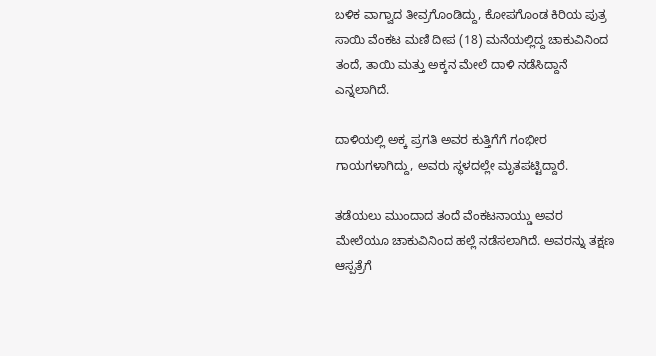ಬಳಿಕ ವಾಗ್ವಾದ ತೀವ್ರಗೊಂಡಿದ್ದು, ಕೋಪಗೊಂಡ ಕಿರಿಯ ಪುತ್ರ ಸಾಯಿ ವೆಂಕಟ ಮಣಿ ದೀಪ (18) ಮನೆಯಲ್ಲಿದ್ದ ಚಾಕುವಿನಿಂದ ತಂದೆ, ತಾಯಿ ಮತ್ತು ಅಕ್ಕನ ಮೇಲೆ ದಾಳಿ ನಡೆಸಿದ್ದಾನೆ ಎನ್ನಲಾಗಿದೆ.

ದಾಳಿಯಲ್ಲಿ ಅಕ್ಕ ಪ್ರಗತಿ ಅವರ ಕುತ್ತಿಗೆಗೆ ಗಂಭೀರ ಗಾಯಗಳಾಗಿದ್ದು, ಅವರು ಸ್ಥಳದಲ್ಲೇ ಮೃತಪಟ್ಟಿದ್ದಾರೆ.

ತಡೆಯಲು ಮುಂದಾದ ತಂದೆ ವೆಂಕಟನಾಯ್ಡು ಅವರ ಮೇಲೆಯೂ ಚಾಕುವಿನಿಂದ ಹಲ್ಲೆ ನಡೆಸಲಾಗಿದೆ. ಅವರನ್ನು ತಕ್ಷಣ ಆಸ್ಪತ್ರೆಗೆ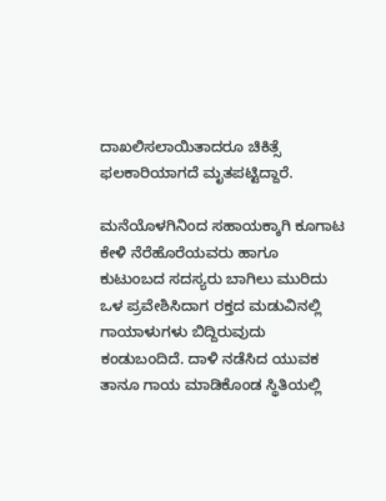ದಾಖಲಿಸಲಾಯಿತಾದರೂ ಚಿಕಿತ್ಸೆ ಫಲಕಾರಿಯಾಗದೆ ಮೃತಪಟ್ಟಿದ್ದಾರೆ.

ಮನೆಯೊಳಗಿನಿಂದ ಸಹಾಯಕ್ಕಾಗಿ ಕೂಗಾಟ ಕೇಳಿ ನೆರೆಹೊರೆಯವರು ಹಾಗೂ ಕುಟುಂಬದ ಸದಸ್ಯರು ಬಾಗಿಲು ಮುರಿದು ಒಳ ಪ್ರವೇಶಿಸಿದಾಗ ರಕ್ತದ ಮಡುವಿನಲ್ಲಿ ಗಾಯಾಳುಗಳು ಬಿದ್ದಿರುವುದು ಕಂಡುಬಂದಿದೆ. ದಾಳಿ ನಡೆಸಿದ ಯುವಕ ತಾನೂ ಗಾಯ ಮಾಡಿಕೊಂಡ ಸ್ಥಿತಿಯಲ್ಲಿ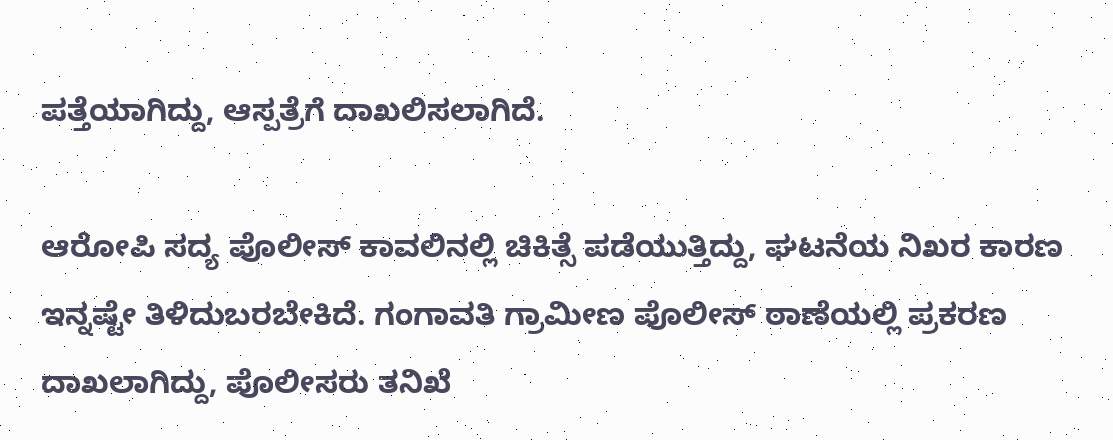ಪತ್ತೆಯಾಗಿದ್ದು, ಆಸ್ಪತ್ರೆಗೆ ದಾಖಲಿಸಲಾಗಿದೆ.

ಆರೋಪಿ ಸದ್ಯ ಪೊಲೀಸ್ ಕಾವಲಿನಲ್ಲಿ ಚಿಕಿತ್ಸೆ ಪಡೆಯುತ್ತಿದ್ದು, ಘಟನೆಯ ನಿಖರ ಕಾರಣ ಇನ್ನಷ್ಟೇ ತಿಳಿದುಬರಬೇಕಿದೆ. ಗಂಗಾವತಿ ಗ್ರಾಮೀಣ ಪೊಲೀಸ್ ಠಾಣೆಯಲ್ಲಿ ಪ್ರಕರಣ ದಾಖಲಾಗಿದ್ದು, ಪೊಲೀಸರು ತನಿಖೆ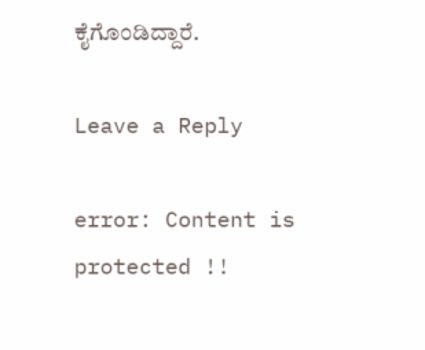ಕೈಗೊಂಡಿದ್ದಾರೆ.

Leave a Reply

error: Content is protected !!